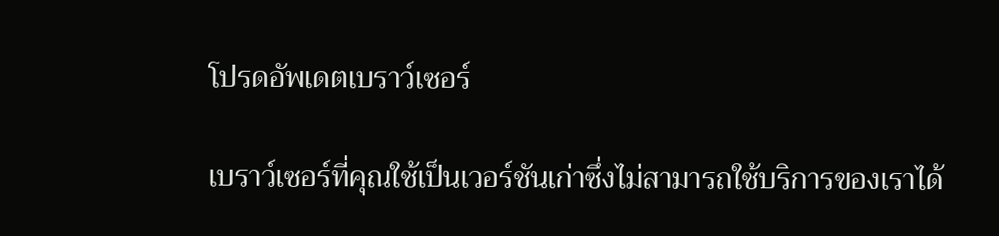โปรดอัพเดตเบราว์เซอร์

เบราว์เซอร์ที่คุณใช้เป็นเวอร์ชันเก่าซึ่งไม่สามารถใช้บริการของเราได้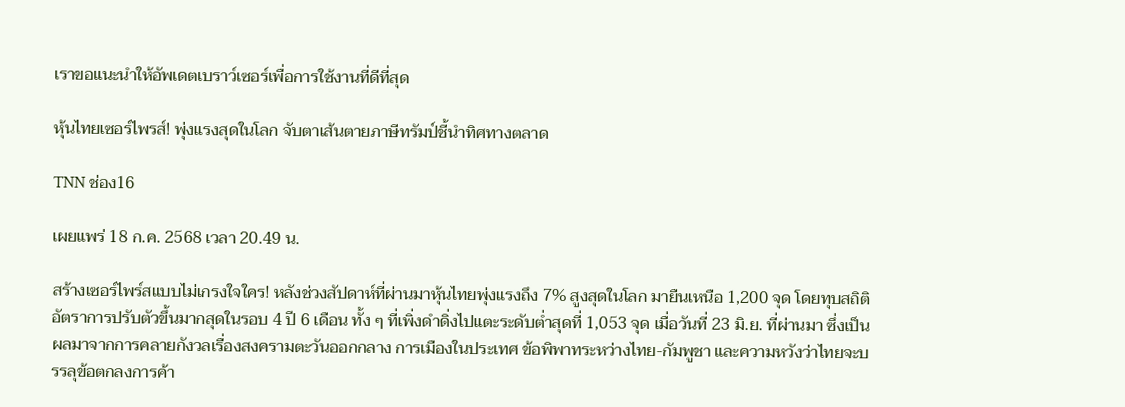เราขอแนะนำให้อัพเดตเบราว์เซอร์เพื่อการใช้งานที่ดีที่สุด

หุ้นไทยเซอร์ไพรส์! พุ่งแรงสุดในโลก จับตาเส้นตายภาษีทรัมป์ชี้นำทิศทางตลาด

TNN ช่อง16

เผยแพร่ 18 ก.ค. 2568 เวลา 20.49 น.

สร้างเซอร์ไพร์สแบบไม่เกรงใจใคร! หลังช่วงสัปดาห์ที่ผ่านมาหุ้นไทยพุ่งแรงถึง 7% สูงสุดในโลก มายืนเหนือ 1,200 จุด โดยทุบสถิติอัตราการปรับตัวขึ้นมากสุดในรอบ 4 ปี 6 เดือน ทั้ง ๆ ที่เพิ่งดำดิ่งไปแตะระดับต่ำสุดที่ 1,053 จุด เมื่อวันที่ 23 มิ.ย. ที่ผ่านมา ซึ่งเป็นผลมาจากการคลายกังวลเรื่องสงครามตะวันออกกลาง การเมืองในประเทศ ข้อพิพาทระหว่างไทย-กัมพูชา และความหวังว่าไทยจะบรรลุข้อตกลงการค้า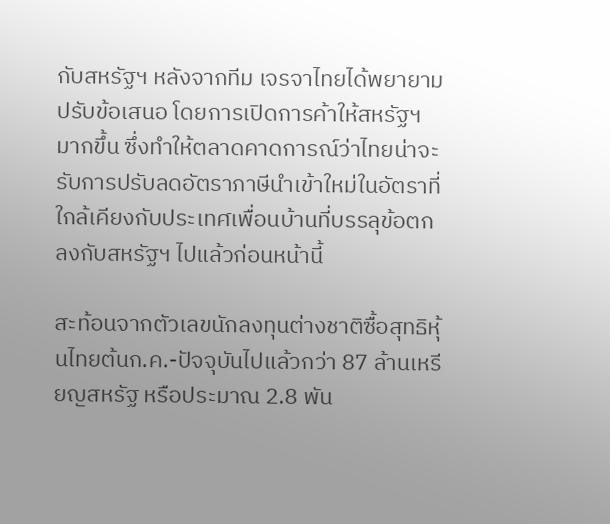กับสหรัฐฯ หลังจากทีม เจรจาไทยได้พยายามปรับข้อเสนอ โดยการเปิดการค้าให้สหรัฐฯ มากขึ้น ซึ่งทำให้ตลาดคาดการณ์ว่าไทยน่าจะรับการปรับลดอัตราภาษีนำเข้าใหม่ในอัตราที่ใกล้เคียงกับประเทศเพื่อนบ้านที่บรรลุข้อตกลงกับสหรัฐฯ ไปแล้วก่อนหน้านี้

สะท้อนจากตัวเลขนักลงทุนต่างชาติซื้อสุทธิหุ้นไทยต้นก.ค.-ปัจจุบันไปแล้วกว่า 87 ล้านเหรียญสหรัฐ หรือประมาณ 2.8 พัน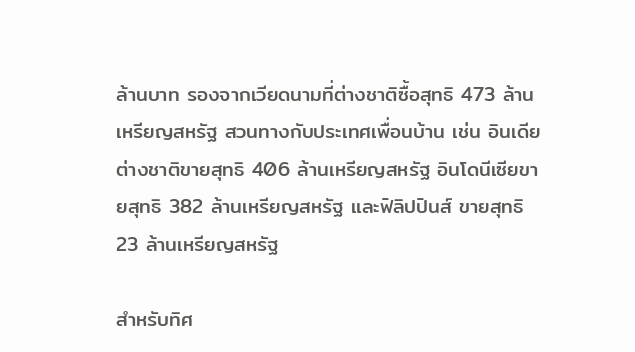ล้านบาท รองจากเวียดนามที่ต่างชาติซื้อสุทธิ 473 ล้านเหรียญสหรัฐ สวนทางกับประเทศเพื่อนบ้าน เช่น อินเดียต่างชาติขายสุทธิ 406 ล้านเหรียญสหรัฐ อินโดนีเซียขายสุทธิ 382 ล้านเหรียญสหรัฐ และฟิลิปปินส์ ขายสุทธิ 23 ล้านเหรียญสหรัฐ

สำหรับทิศ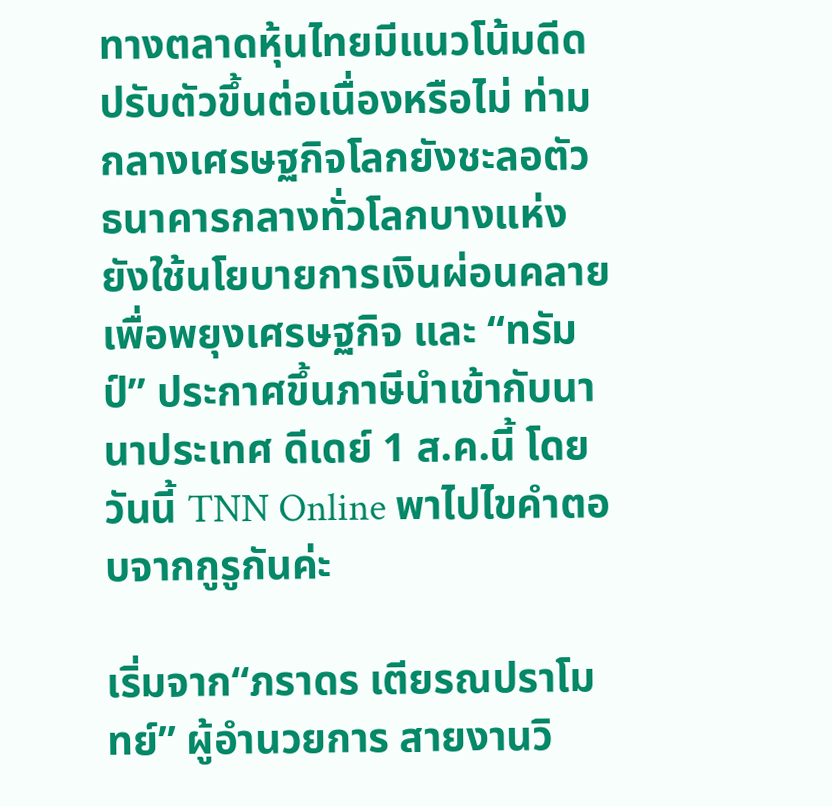ทางตลาดหุ้นไทยมีแนวโน้มดีดปรับตัวขึ้นต่อเนื่องหรือไม่ ท่ามกลางเศรษฐกิจโลกยังชะลอตัว ธนาคารกลางทั่วโลกบางแห่งยังใช้นโยบายการเงินผ่อนคลายเพื่อพยุงเศรษฐกิจ และ “ทรัมป์” ประกาศขึ้นภาษีนำเข้ากับนานาประเทศ ดีเดย์ 1 ส.ค.นี้ โดยวันนี้ TNN Online พาไปไขคำตอบจากกูรูกันค่ะ

เริ่มจาก“ภราดร เตียรณปราโมทย์” ผู้อำนวยการ สายงานวิ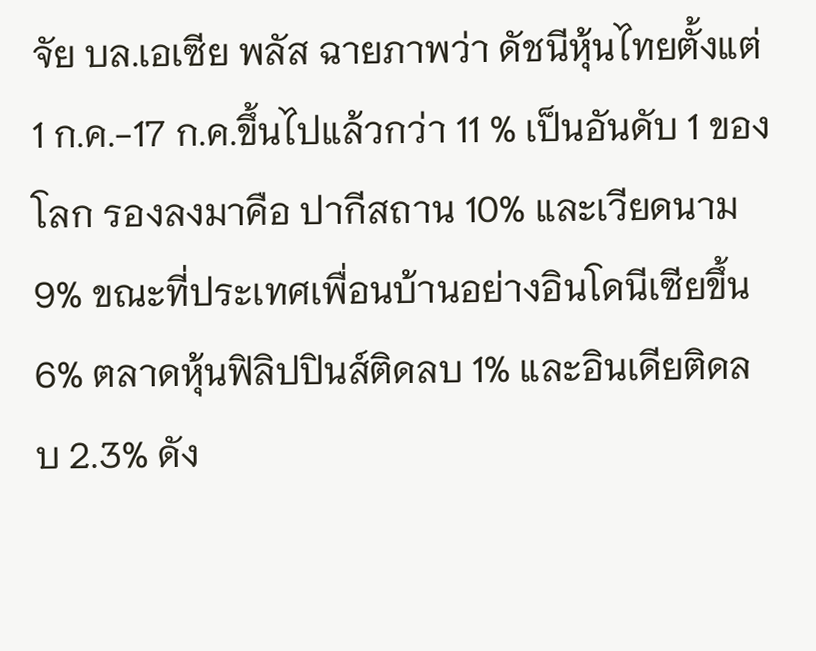จัย บล.เอเซีย พลัส ฉายภาพว่า ดัชนีหุ้นไทยตั้งแต่ 1 ก.ค.-17 ก.ค.ขึ้นไปแล้วกว่า 11 % เป็นอันดับ 1 ของโลก รองลงมาคือ ปากีสถาน 10% และเวียดนาม 9% ขณะที่ประเทศเพื่อนบ้านอย่างอินโดนีเซียขึ้น 6% ตลาดหุ้นฟิลิปปินส์ติดลบ 1% และอินเดียติดลบ 2.3% ดัง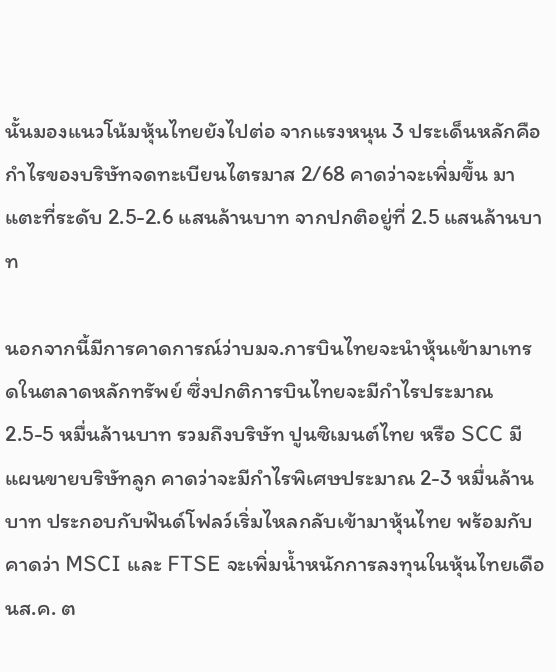นั้นมองแนวโน้มหุ้นไทยยังไปต่อ จากแรงหนุน 3 ประเด็นหลักคือกำไรของบริษัทจดทะเบียนไตรมาส 2/68 คาดว่าจะเพิ่มขึ้น มาแตะที่ระดับ 2.5-2.6 แสนล้านบาท จากปกติอยู่ที่ 2.5 แสนล้านบาท

นอกจากนี้มีการคาดการณ์ว่าบมจ.การบินไทยจะนำหุ้นเข้ามาเทรดในตลาดหลักทรัพย์ ซึ่งปกติการบินไทยจะมีกำไรประมาณ 2.5-5 หมื่นล้านบาท รวมถึงบริษัท ปูนซิเมนต์ไทย หรือ SCC มีแผนขายบริษัทลูก คาดว่าจะมีกำไรพิเศษประมาณ 2-3 หมื่นล้านบาท ประกอบกับฟันด์โฟลว์เริ่มไหลกลับเข้ามาหุ้นไทย พร้อมกับคาดว่า MSCI และ FTSE จะเพิ่มน้ำหนักการลงทุนในหุ้นไทยเดือนส.ค. ต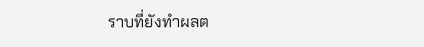ราบที่ยังทำผลต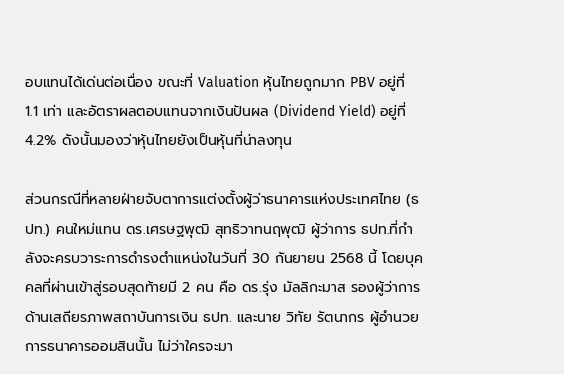อบแทนได้เด่นต่อเนื่อง ขณะที่ Valuation หุ้นไทยถูกมาก PBV อยู่ที่ 1.1 เท่า และอัตราผลตอบแทนจากเงินปันผล (Dividend Yield) อยู่ที่ 4.2% ดังนั้นมองว่าหุ้นไทยยังเป็นหุ้นที่น่าลงทุน

ส่วนกรณีที่หลายฝ่ายจับตาการแต่งตั้งผู้ว่าธนาคารแห่งประเทศไทย (ธปท.) คนใหม่แทน ดร.เศรษฐพุฒิ สุทธิวาทนฤพุฒิ ผู้ว่าการ ธปท.ที่กำลังจะครบวาระการดำรงตำแหน่งในวันที่ 30 กันยายน 2568 นี้ โดยบุคคลที่ผ่านเข้าสู่รอบสุดท้ายมี 2 คน คือ ดร.รุ่ง มัลลิกะมาส รองผู้ว่าการด้านเสถียรภาพสถาบันการเงิน ธปท. และนาย วิทัย รัตนากร ผู้อำนวยการธนาคารออมสินนั้น ไม่ว่าใครจะมา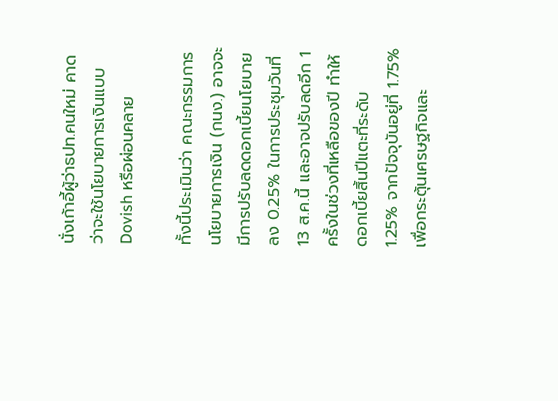นั่งเก้าอี้ผู้ว่าธปท.คนใหม่ คาดว่าจะใช้นโยบายการเงินแบบ Dovish หรือผ่อนคลาย

ทั้งนี้ประเมินว่า คณะกรรมการนโยบายการเงิน (กนง.) อาจจะมีการปรับลดดอกเบี้ยนโยบายลง 0.25% ในการประชุมวันที่ 13 ส.ค.นี้ และอาจปรับลดอีก 1 ครั้งในช่วงที่เหลือของปี ทำให้ดอกเบี้ยสิ้นปีแตะที่ระดับ 1.25% จากปัจจุบันอยู่ที่ 1.75% เพื่อกระตุ้นเศรษฐกิจและ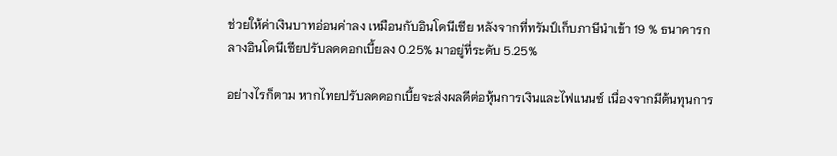ช่วยให้ค่าเงินบาทอ่อนค่าลง เหมือนกับอินโดนีเซีย หลังจากที่ทรัมป์เก็บภาษีนำเข้า 19 % ธนาคารกลางอินโดนีเซียปรับลดดอกเบี้ยลง 0.25% มาอยู่ที่ระดับ 5.25%

อย่างไรก็ตาม หากไทยปรับลดดอกเบี้ยจะส่งผลดีต่อหุ้นการเงินและไฟแนนซ์ เนื่องจากมีต้นทุนการ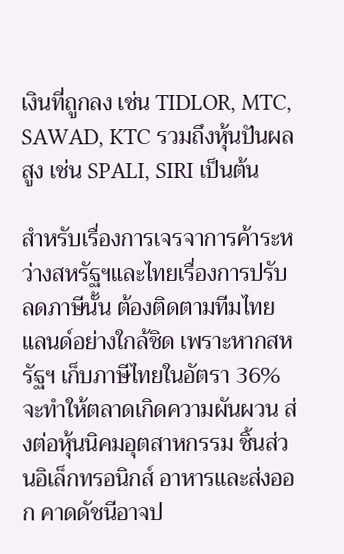เงินที่ถูกลง เช่น TIDLOR, MTC, SAWAD, KTC รวมถึงหุ้นปันผลสูง เช่น SPALI, SIRI เป็นต้น

สำหรับเรื่องการเจรจาการค้าระหว่างสหรัฐฯและไทยเรื่องการปรับลดภาษีนั้น ต้องติดตามทีมไทยแลนด์อย่างใกล้ชิด เพราะหากสหรัฐฯ เก็บภาษีไทยในอัตรา 36% จะทำให้ตลาดเกิดความผันผวน ส่งต่อหุ้นนิคมอุตสาหกรรม ชิ้นส่วนอิเล็กทรอนิกส์ อาหารและส่งออก คาดดัชนีอาจป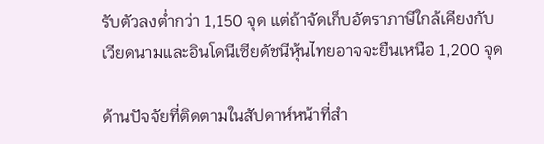รับตัวลงต่ำกว่า 1,150 จุด แต่ถ้าจัดเก็บอัตราภาษีใกล้เคียงกับเวียดนามและอินโดนีเซียดัชนีหุ้นไทยอาจจะยืนเหนือ 1,200 จุด

ด้านปัจจัยที่ติดตามในสัปดาห์หน้าที่สำ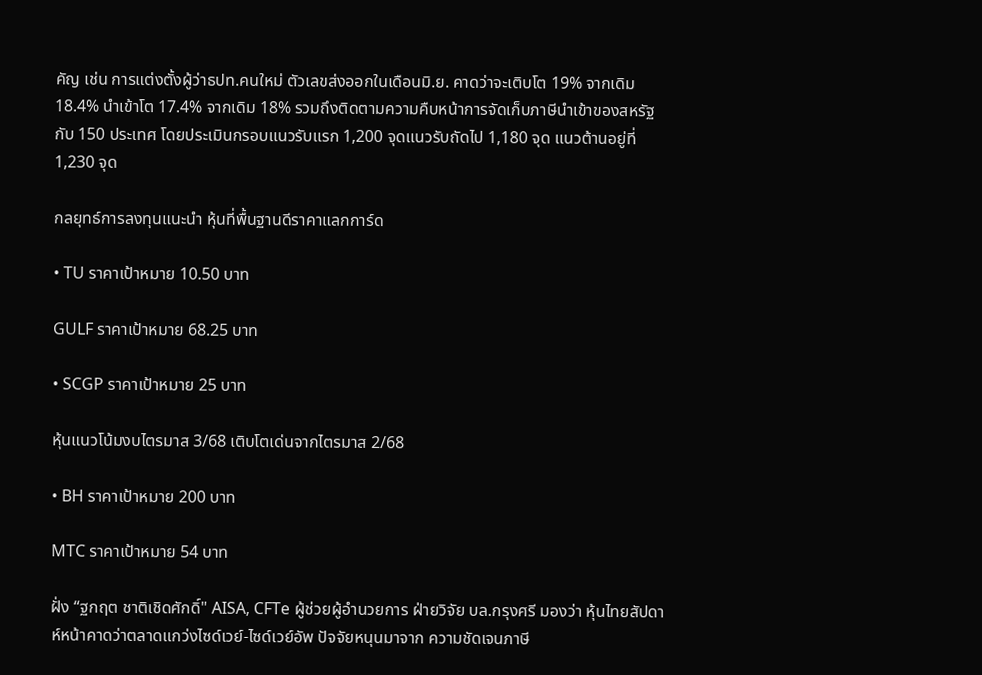คัญ เช่น การแต่งตั้งผู้ว่าธปท.คนใหม่ ตัวเลขส่งออกในเดือนมิ.ย. คาดว่าจะเติบโต 19% จากเดิม 18.4% นำเข้าโต 17.4% จากเดิม 18% รวมถึงติดตามความคืบหน้าการจัดเก็บภาษีนำเข้าของสหรัฐกับ 150 ประเทศ โดยประเมินกรอบแนวรับแรก 1,200 จุดแนวรับถัดไป 1,180 จุด แนวต้านอยู่ที่ 1,230 จุด

กลยุทธ์การลงทุนแนะนำ หุ้นที่พื้นฐานดีราคาแลกการ์ด

• TU ราคาเป้าหมาย 10.50 บาท

GULF ราคาเป้าหมาย 68.25 บาท

• SCGP ราคาเป้าหมาย 25 บาท

หุ้นแนวโน้มงบไตรมาส 3/68 เติบโตเด่นจากไตรมาส 2/68

• BH ราคาเป้าหมาย 200 บาท

MTC ราคาเป้าหมาย 54 บาท

ฝั่ง “ฐกฤต ชาติเชิดศักดิ์" AISA, CFTe ผู้ช่วยผู้อำนวยการ ฝ่ายวิจัย บล.กรุงศรี มองว่า หุ้นไทยสัปดาห์หน้าคาดว่าตลาดแกว่งไซด์เวย์-ไซด์เวย์อัพ ปัจจัยหนุนมาจาก ความชัดเจนภาษี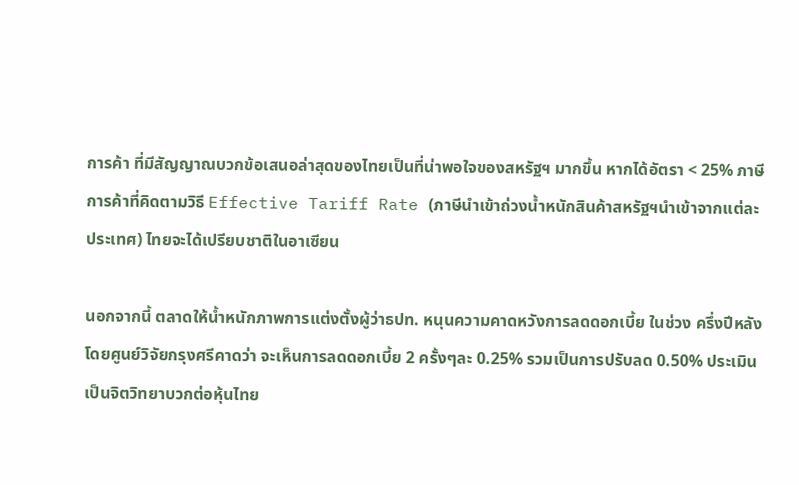การค้า ที่มีสัญญาณบวกข้อเสนอล่าสุดของไทยเป็นที่น่าพอใจของสหรัฐฯ มากขึ้น หากได้อัตรา < 25% ภาษีการค้าที่คิดตามวิธี Effective Tariff Rate (ภาษีนำเข้าถ่วงน้ำหนักสินค้าสหรัฐฯนำเข้าจากแต่ละประเทศ) ไทยจะได้เปรียบชาติในอาเซียน

นอกจากนี้ ตลาดให้น้ำหนักภาพการแต่งตั้งผู้ว่าธปท. หนุนความคาดหวังการลดดอกเบี้ย ในช่วง ครึ่งปีหลัง โดยศูนย์วิจัยกรุงศรีคาดว่า จะเห็นการลดดอกเบี้ย 2 ครั้งๆละ 0.25% รวมเป็นการปรับลด 0.50% ประเมินเป็นจิตวิทยาบวกต่อหุ้นไทย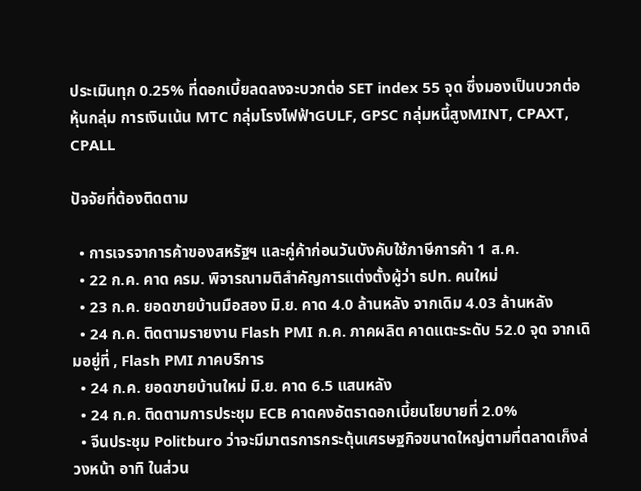ประเมินทุก 0.25% ที่ดอกเบี้ยลดลงจะบวกต่อ SET index 55 จุด ซึ่งมองเป็นบวกต่อหุ้นกลุ่ม การเงินเน้น MTC กลุ่มโรงไฟฟ้าGULF, GPSC กลุ่มหนี้สูงMINT, CPAXT, CPALL

ปัจจัยที่ต้องติดตาม

  • การเจรจาการค้าของสหรัฐฯ และคู่ค้าก่อนวันบังคับใช้ภาษีการค้า 1 ส.ค.
  • 22 ก.ค. คาด ครม. พิจารณามติสำคัญการแต่งตั้งผู้ว่า ธปท. คนใหม่
  • 23 ก.ค. ยอดขายบ้านมือสอง มิ.ย. คาด 4.0 ล้านหลัง จากเดิม 4.03 ล้านหลัง
  • 24 ก.ค. ติดตามรายงาน Flash PMI ก.ค. ภาคผลิต คาดแตะระดับ 52.0 จุด จากเดิมอยู่ที่ , Flash PMI ภาคบริการ
  • 24 ก.ค. ยอดขายบ้านใหม่ มิ.ย. คาด 6.5 แสนหลัง
  • 24 ก.ค. ติดตามการประชุม ECB คาดคงอัตราดอกเบี้ยนโยบายที่ 2.0%
  • จีนประชุม Politburo ว่าจะมีมาตรการกระตุ้นเศรษฐกิจขนาดใหญ่ตามที่ตลาดเก็งล่วงหน้า อาทิ ในส่วน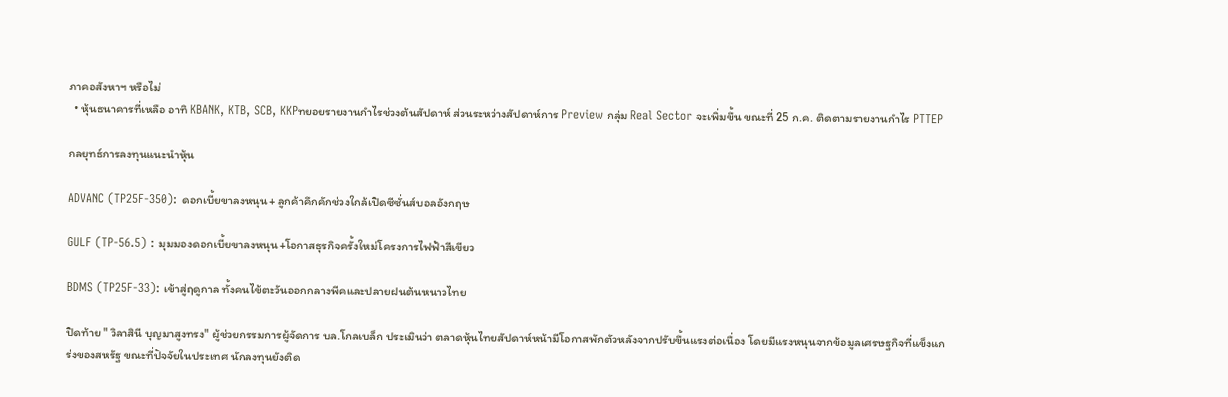ภาคอสังหาฯ หรือไม่
  • หุ้นธนาคารที่เหลือ อาทิ KBANK, KTB, SCB, KKPทยอยรายงานกำไรช่วงต้นสัปดาห์ ส่วนระหว่างสัปดาห์การ Preview กลุ่ม Real Sector จะเพิ่มขึ้น ขณะที่ 25 ก.ค. ติดตามรายงานกำไร PTTEP

กลยุทธ์การลงทุนแนะนำหุ้น

ADVANC (TP25F-350): ดอกเบี้ยขาลงหนุน+ ลูกค้าคึกคักช่วงใกล้เปิดซีซั่นส์บอลอังกฤษ

GULF (TP-56.5) : มุมมองดอกเบี้ยขาลงหนุน+โอกาสธุรกิจครั้งใหม่โครงการไฟฟ้าสีเขียว

BDMS (TP25F-33): เข้าสู่ฤดูกาล ทั้งคนไข้ตะวันออกกลางพีคและปลายฝนต้นหนาวไทย

ปิดท้าย " วิลาสินี บุญมาสูงทรง" ผู้ช่วยกรรมการผู้จัดการ บล.โกลเบล็ก ประเมินว่า ตลาดหุ้นไทยสัปดาห์หน้ามีโอกาสพักตัวหลังจากปรับขึ้นแรงต่อเนื่อง โดยมีแรงหนุนจากข้อมูลเศรษฐกิจที่แข็งแกร่งของสหรัฐ ขณะที่ปัจจัยในประเทศ นักลงทุนยังติด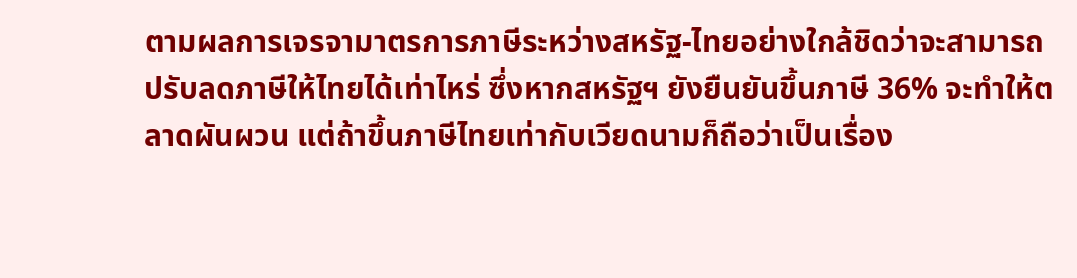ตามผลการเจรจามาตรการภาษีระหว่างสหรัฐ-ไทยอย่างใกล้ชิดว่าจะสามารถปรับลดภาษีให้ไทยได้เท่าไหร่ ซึ่งหากสหรัฐฯ ยังยืนยันขึ้นภาษี 36% จะทำให้ตลาดผันผวน แต่ถ้าขึ้นภาษีไทยเท่ากับเวียดนามก็ถือว่าเป็นเรื่อง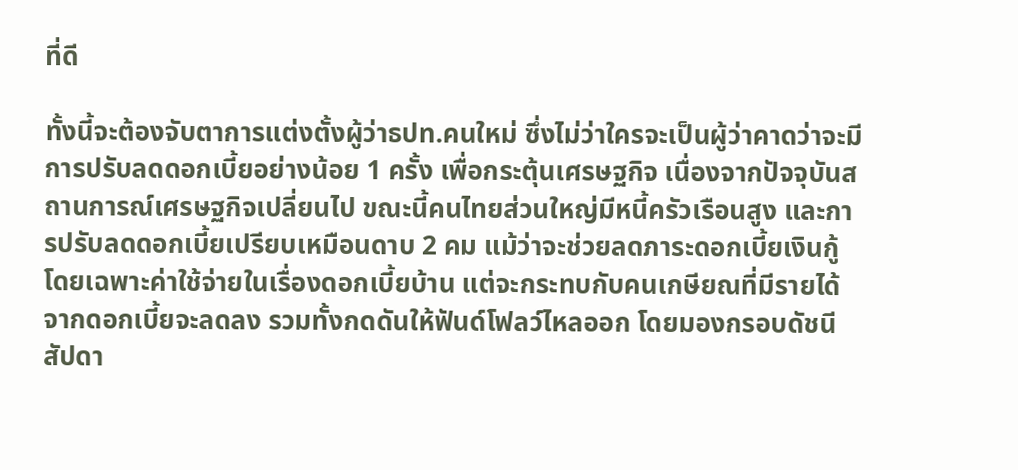ที่ดี

ทั้งนี้จะต้องจับตาการแต่งตั้งผู้ว่าธปท.คนใหม่ ซึ่งไม่ว่าใครจะเป็นผู้ว่าคาดว่าจะมีการปรับลดดอกเบี้ยอย่างน้อย 1 ครั้ง เพื่อกระตุ้นเศรษฐกิจ เนื่องจากปัจจุบันสถานการณ์เศรษฐกิจเปลี่ยนไป ขณะนี้คนไทยส่วนใหญ่มีหนี้ครัวเรือนสูง และการปรับลดดอกเบี้ยเปรียบเหมือนดาบ 2 คม แม้ว่าจะช่วยลดภาระดอกเบี้ยเงินกู้ โดยเฉพาะค่าใช้จ่ายในเรื่องดอกเบี้ยบ้าน แต่จะกระทบกับคนเกษียณที่มีรายได้จากดอกเบี้ยจะลดลง รวมทั้งกดดันให้ฟันด์โฟลว์ไหลออก โดยมองกรอบดัชนีสัปดา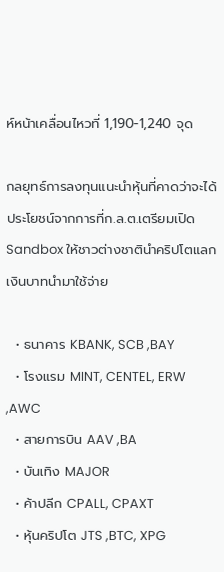ห์หน้าเคลื่อนไหวที่ 1,190-1,240 จุด

กลยุทธ์การลงทุนแนะนำหุ้นที่คาดว่าจะได้ประโยชน์จากการที่ก.ล.ต.เตรียมเปิด Sandbox ให้ชาวต่างชาตินำคริปโตแลกเงินบาทนำมาใช้จ่าย

  • ธนาคาร KBANK, SCB ,BAY
  • โรงแรม MINT, CENTEL, ERW ,AWC
  • สายการบิน AAV ,BA
  • บันเทิง MAJOR
  • ค้าปลีก CPALL, CPAXT
  • หุ้นคริปโต JTS ,BTC, XPG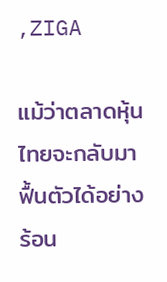,ZIGA

แม้ว่าตลาดหุ้นไทยจะกลับมาฟื้นตัวได้อย่างร้อน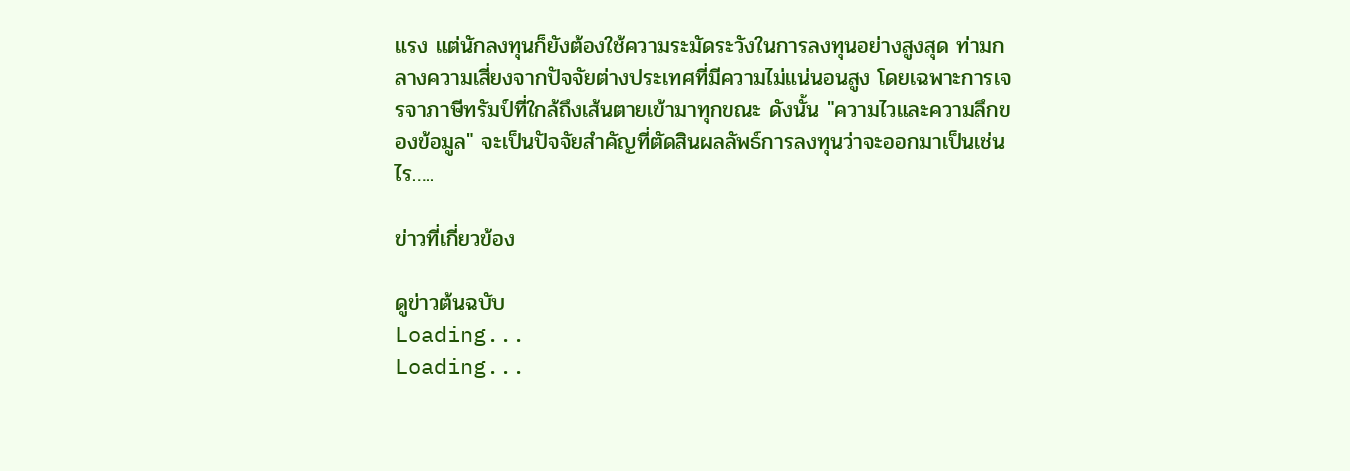แรง แต่นักลงทุนก็ยังต้องใช้ความระมัดระวังในการลงทุนอย่างสูงสุด ท่ามกลางความเสี่ยงจากปัจจัยต่างประเทศที่มีความไม่แน่นอนสูง โดยเฉพาะการเจรจาภาษีทรัมป์ที่ใกล้ถึงเส้นตายเข้ามาทุกขณะ ดังนั้น "ความไวและความลึกของข้อมูล" จะเป็นปัจจัยสำคัญที่ตัดสินผลลัพธ์การลงทุนว่าจะออกมาเป็นเช่นไร…..

ข่าวที่เกี่ยวข้อง

ดูข่าวต้นฉบับ
Loading...
Loading...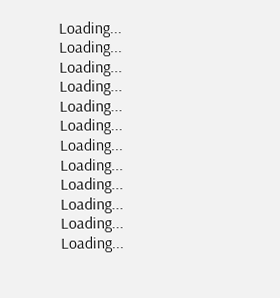Loading...
Loading...
Loading...
Loading...
Loading...
Loading...
Loading...
Loading...
Loading...
Loading...
Loading...
Loading...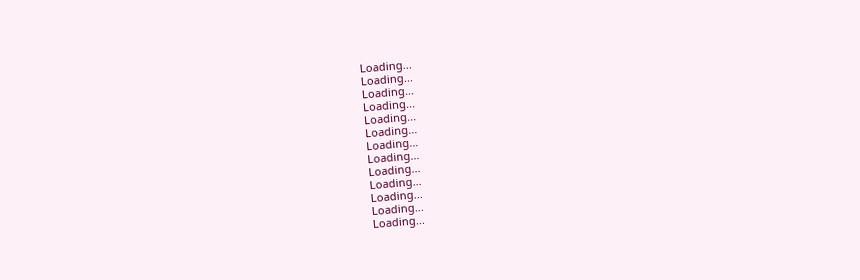Loading...
Loading...
Loading...
Loading...
Loading...
Loading...
Loading...
Loading...
Loading...
Loading...
Loading...
Loading...
Loading...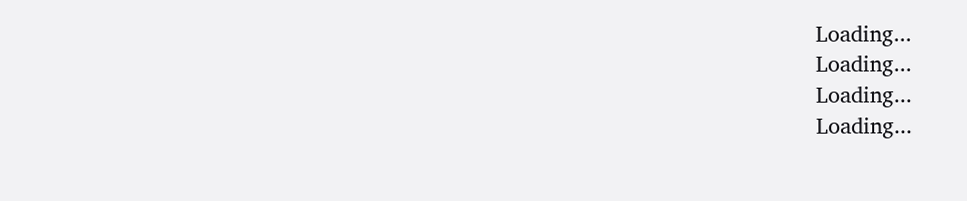Loading...
Loading...
Loading...
Loading...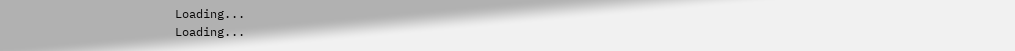Loading...
Loading...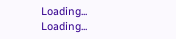Loading...
Loading...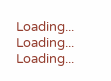Loading...
Loading...
Loading...